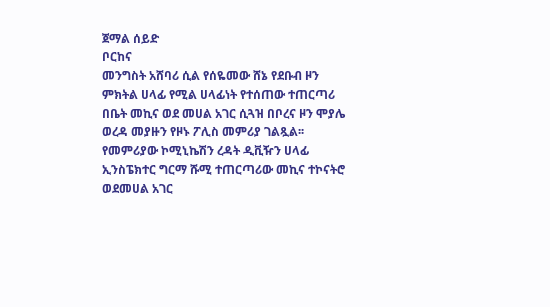ጀማል ሰይድ
ቦርከና
መንግስት አሸባሪ ሲል የሰዬመው ሸኔ የደቡብ ዞን ምክትል ሀላፊ የሚል ሀላፊነት የተሰጠው ተጠርጣሪ በቤት መኪና ወደ መሀል አገር ሲጓዝ በቦረና ዞን ሞያሌ ወረዳ መያዙን የዞኑ ፖሊስ መምሪያ ገልጿል፡፡
የመምሪያው ኮሚኒኬሽን ረዳት ዲቪዥን ሀላፊ ኢንስፔክተር ግርማ ሹሚ ተጠርጣሪው መኪና ተኮናትሮ ወደመሀል አገር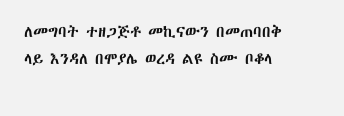ለመግባት ተዘጋጅቶ መኪናውን በመጠባበቅ ላይ እንዳለ በሞያሌ ወረዳ ልዩ ስሙ ቦቆላ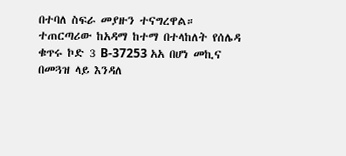በተባለ ስፍራ መያዙን ተናግረዋል።
ተጠርጣሪው ከአዳማ ከተማ በተላከለት የሰሌዳ ቁጥሩ ኮድ 3 B-37253 አአ በሆነ መኪና በመጓዝ ላይ እንዳለ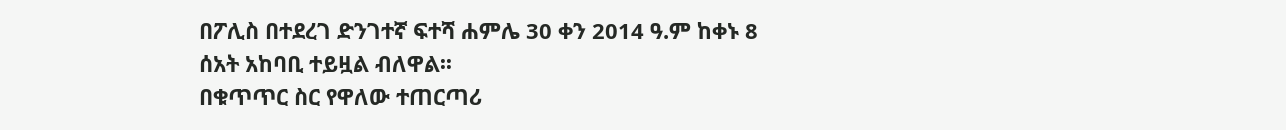በፖሊስ በተደረገ ድንገተኛ ፍተሻ ሐምሌ 30 ቀን 2014 ዓ.ም ከቀኑ 8 ሰአት አከባቢ ተይዟል ብለዋል፡፡
በቁጥጥር ስር የዋለው ተጠርጣሪ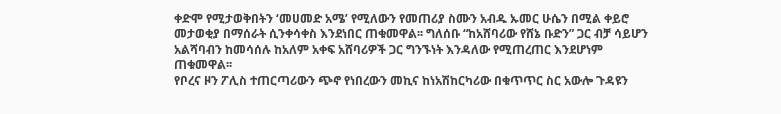ቀድሞ የሚታወቅበትን ‘መሀመድ አሜ’ የሚለውን የመጠሪያ ስሙን አብዱ ኡመር ሁሴን በሚል ቀይሮ መታወቂያ በማሰራት ሲንቀሳቀስ እንደነበር ጠቁመዋል፡፡ ግለሰቡ “ከአሸባሪው የሸኔ ቡድን” ጋር ብቻ ሳይሆን አልሻባብን ከመሳሰሉ ከአለም አቀፍ አሸባሪዎች ጋር ግንኙነት እንዳለው የሚጠረጠር እንደሆነም ጠቁመዋል፡፡
የቦረና ዞን ፖሊስ ተጠርጣሪውን ጭኖ የነበረውን መኪና ከነአሽከርካሪው በቁጥጥር ስር አውሎ ጉዳዩን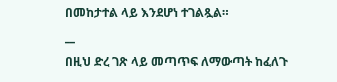በመከታተል ላይ እንደሆነ ተገልጿል።
__
በዚህ ድረ ገጽ ላይ መጣጥፍ ለማውጣት ከፈለጉ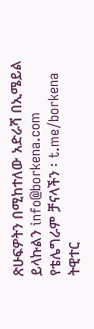ጽሁፍዎትን በሚከተለው አድራሻ በኢሜይል ይላኩልን info@borkena.com
የቴሌግራም ቻናላችን ፡ t.me/borkena
ትዊተር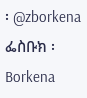፡ @zborkena
ፌስቡክ ፡ Borkena